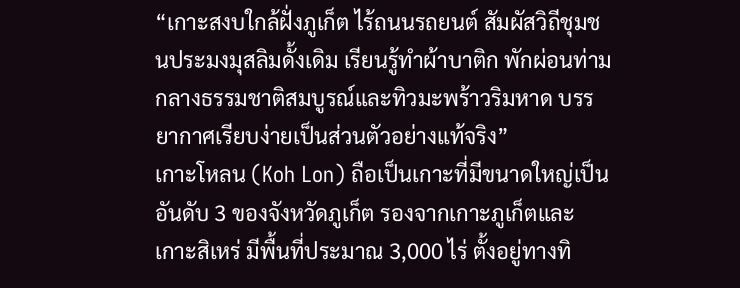“เกาะสงบใกล้ฝั่งภูเก็ต ไร้ถนนรถยนต์ สัมผัสวิถีชุมชนประมงมุสลิมดั้งเดิม เรียนรู้ทำผ้าบาติก พักผ่อนท่ามกลางธรรมชาติสมบูรณ์และทิวมะพร้าวริมหาด บรรยากาศเรียบง่ายเป็นส่วนตัวอย่างแท้จริง”
เกาะโหลน (Koh Lon) ถือเป็นเกาะที่มีขนาดใหญ่เป็นอันดับ 3 ของจังหวัดภูเก็ต รองจากเกาะภูเก็ตและเกาะสิเหร่ มีพื้นที่ประมาณ 3,000 ไร่ ตั้งอยู่ทางทิ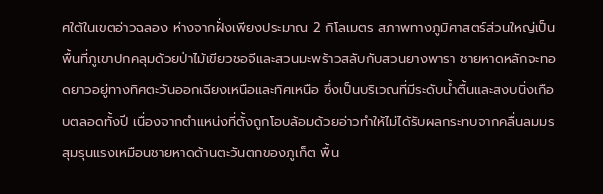ศใต้ในเขตอ่าวฉลอง ห่างจากฝั่งเพียงประมาณ 2 กิโลเมตร สภาพทางภูมิศาสตร์ส่วนใหญ่เป็นพื้นที่ภูเขาปกคลุมด้วยป่าไม้เขียวชอจีและสวนมะพร้าวสลับกับสวนยางพารา ชายหาดหลักจะทอดยาวอยู่ทางทิศตะวันออกเฉียงเหนือและทิศเหนือ ซึ่งเป็นบริเวณที่มีระดับน้ำตื้นและสงบนิ่งเกือบตลอดทั้งปี เนื่องจากตำแหน่งที่ตั้งถูกโอบล้อมด้วยอ่าวทำให้ไม่ได้รับผลกระทบจากคลื่นลมมรสุมรุนแรงเหมือนชายหาดด้านตะวันตกของภูเก็ต พื้น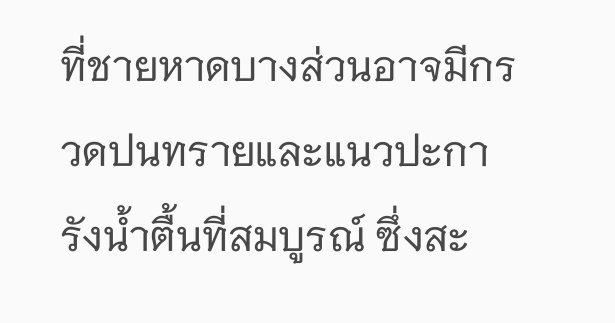ที่ชายหาดบางส่วนอาจมีกรวดปนทรายและแนวปะการังน้ำตื้นที่สมบูรณ์ ซึ่งสะ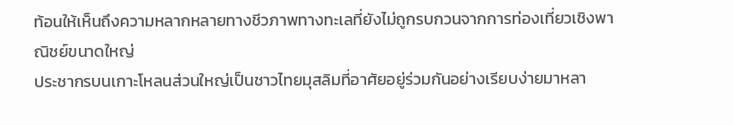ท้อนให้เห็นถึงความหลากหลายทางชีวภาพทางทะเลที่ยังไม่ถูกรบกวนจากการท่องเที่ยวเชิงพาณิชย์ขนาดใหญ่
ประชากรบนเกาะโหลนส่วนใหญ่เป็นชาวไทยมุสลิมที่อาศัยอยู่ร่วมกันอย่างเรียบง่ายมาหลา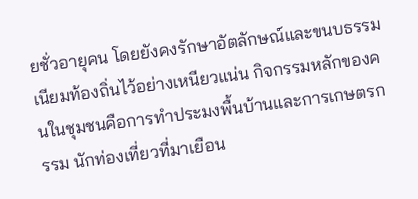ยชั่วอายุคน โดยยังคงรักษาอัตลักษณ์และขนบธรรมเนียมท้องถิ่นไว้อย่างเหนียวแน่น กิจกรรมหลักของคนในชุมชนคือการทำประมงพื้นบ้านและการเกษตรกรรม นักท่องเที่ยวที่มาเยือน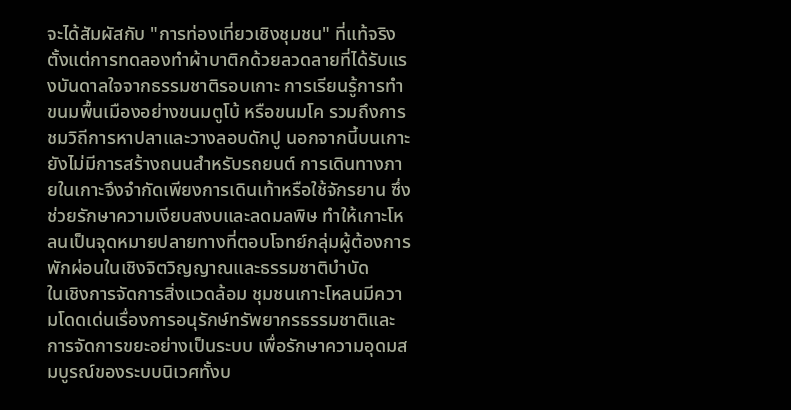จะได้สัมผัสกับ "การท่องเที่ยวเชิงชุมชน" ที่แท้จริง ตั้งแต่การทดลองทำผ้าบาติกด้วยลวดลายที่ได้รับแรงบันดาลใจจากธรรมชาติรอบเกาะ การเรียนรู้การทำขนมพื้นเมืองอย่างขนมตูโบ้ หรือขนมโค รวมถึงการชมวิถีการหาปลาและวางลอบดักปู นอกจากนี้บนเกาะยังไม่มีการสร้างถนนสำหรับรถยนต์ การเดินทางภายในเกาะจึงจำกัดเพียงการเดินเท้าหรือใช้จักรยาน ซึ่งช่วยรักษาความเงียบสงบและลดมลพิษ ทำให้เกาะโหลนเป็นจุดหมายปลายทางที่ตอบโจทย์กลุ่มผู้ต้องการพักผ่อนในเชิงจิตวิญญาณและธรรมชาติบำบัด
ในเชิงการจัดการสิ่งแวดล้อม ชุมชนเกาะโหลนมีความโดดเด่นเรื่องการอนุรักษ์ทรัพยากรธรรมชาติและการจัดการขยะอย่างเป็นระบบ เพื่อรักษาความอุดมสมบูรณ์ของระบบนิเวศทั้งบ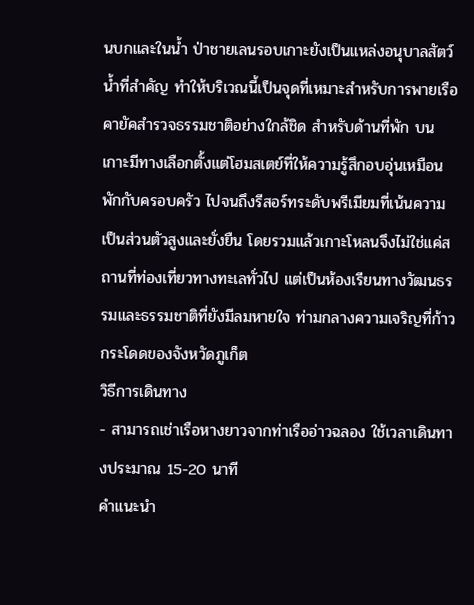นบกและในน้ำ ป่าชายเลนรอบเกาะยังเป็นแหล่งอนุบาลสัตว์น้ำที่สำคัญ ทำให้บริเวณนี้เป็นจุดที่เหมาะสำหรับการพายเรือคายัคสำรวจธรรมชาติอย่างใกล้ชิด สำหรับด้านที่พัก บนเกาะมีทางเลือกตั้งแต่โฮมสเตย์ที่ให้ความรู้สึกอบอุ่นเหมือนพักกับครอบครัว ไปจนถึงรีสอร์ทระดับพรีเมียมที่เน้นความเป็นส่วนตัวสูงและยั่งยืน โดยรวมแล้วเกาะโหลนจึงไม่ใช่แค่สถานที่ท่องเที่ยวทางทะเลทั่วไป แต่เป็นห้องเรียนทางวัฒนธรรมและธรรมชาติที่ยังมีลมหายใจ ท่ามกลางความเจริญที่ก้าวกระโดดของจังหวัดภูเก็ต
วิธีการเดินทาง
- สามารถเช่าเรือหางยาวจากท่าเรืออ่าวฉลอง ใช้เวลาเดินทางประมาณ 15-20 นาที
คำแนะนำ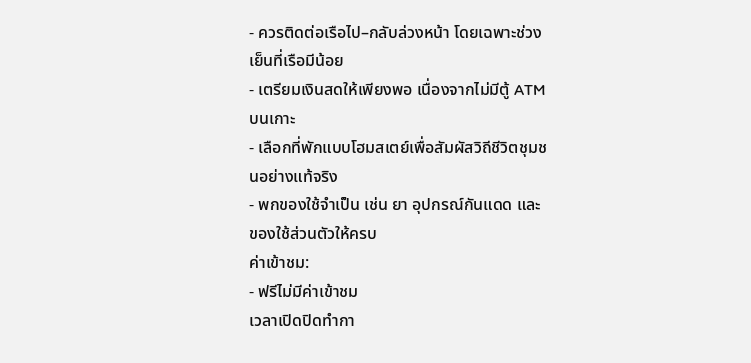- ควรติดต่อเรือไป–กลับล่วงหน้า โดยเฉพาะช่วงเย็นที่เรือมีน้อย
- เตรียมเงินสดให้เพียงพอ เนื่องจากไม่มีตู้ ATM บนเกาะ
- เลือกที่พักแบบโฮมสเตย์เพื่อสัมผัสวิถีชีวิตชุมชนอย่างแท้จริง
- พกของใช้จำเป็น เช่น ยา อุปกรณ์กันแดด และของใช้ส่วนตัวให้ครบ
ค่าเข้าชม:
- ฟรีไม่มีค่าเข้าชม
เวลาเปิดปิดทำกา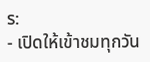ร:
- เปิดให้เข้าชมทุกวัน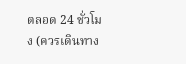ตลอด 24 ชั่วโมง (ควรเดินทาง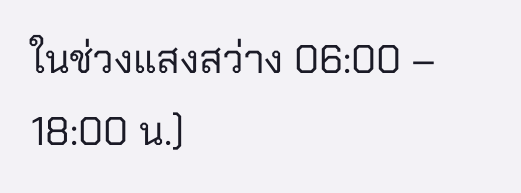ในช่วงแสงสว่าง 06:00 – 18:00 น.)